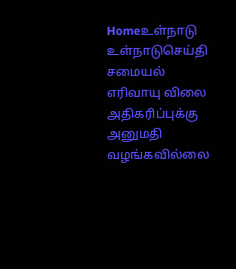Homeஉள்நாடு உள்நாடுசெய்தி சமையல் எரிவாயு விலை அதிகரிப்புக்கு அனுமதி வழங்கவில்லை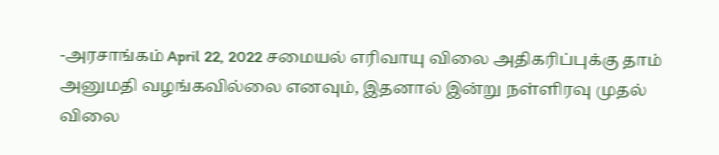-அரசாங்கம் April 22, 2022 சமையல் எரிவாயு விலை அதிகரிப்புக்கு தாம் அனுமதி வழங்கவில்லை எனவும், இதனால் இன்று நள்ளிரவு முதல் விலை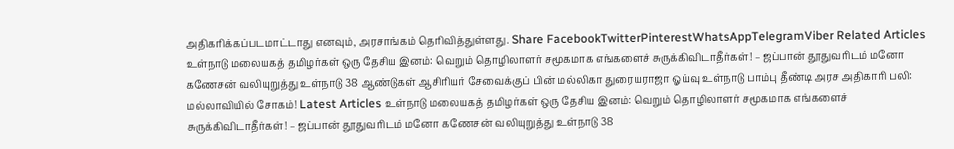அதிகரிக்கப்படமாட்டாது எனவும், அரசாங்கம் தெரிவித்துள்ளது. Share FacebookTwitterPinterestWhatsAppTelegramViber Related Articles உள்நாடு மலையகத் தமிழர்கள் ஒரு தேசிய இனம்: வெறும் தொழிலாளர் சமூகமாக எங்களைச் சுருக்கிவிடாதீர்கள்! – ஜப்பான் தூதுவரிடம் மனோ கணேசன் வலியுறுத்து உள்நாடு 38 ஆண்டுகள் ஆசிரியர் சேவைக்குப் பின் மல்லிகா துரையராஜா ஓய்வு உள்நாடு பாம்பு தீண்டி அரச அதிகாரி பலி: மல்லாவியில் சோகம்! Latest Articles உள்நாடு மலையகத் தமிழர்கள் ஒரு தேசிய இனம்: வெறும் தொழிலாளர் சமூகமாக எங்களைச் சுருக்கிவிடாதீர்கள்! – ஜப்பான் தூதுவரிடம் மனோ கணேசன் வலியுறுத்து உள்நாடு 38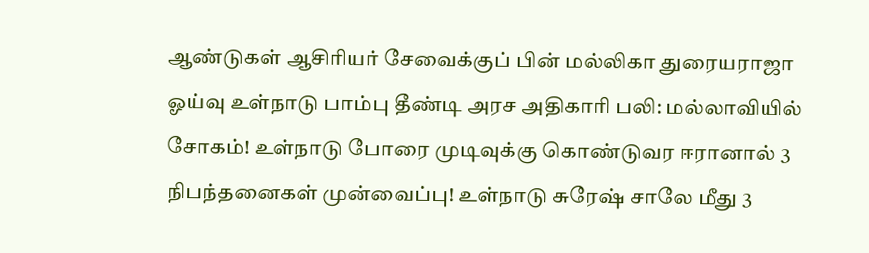ஆண்டுகள் ஆசிரியர் சேவைக்குப் பின் மல்லிகா துரையராஜா ஓய்வு உள்நாடு பாம்பு தீண்டி அரச அதிகாரி பலி: மல்லாவியில் சோகம்! உள்நாடு போரை முடிவுக்கு கொண்டுவர ஈரானால் 3 நிபந்தனைகள் முன்வைப்பு! உள்நாடு சுரேஷ் சாலே மீது 3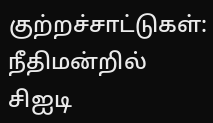குற்றச்சாட்டுகள்: நீதிமன்றில் சிஐடி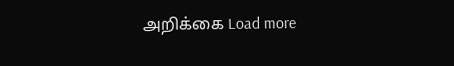அறிக்கை Load more